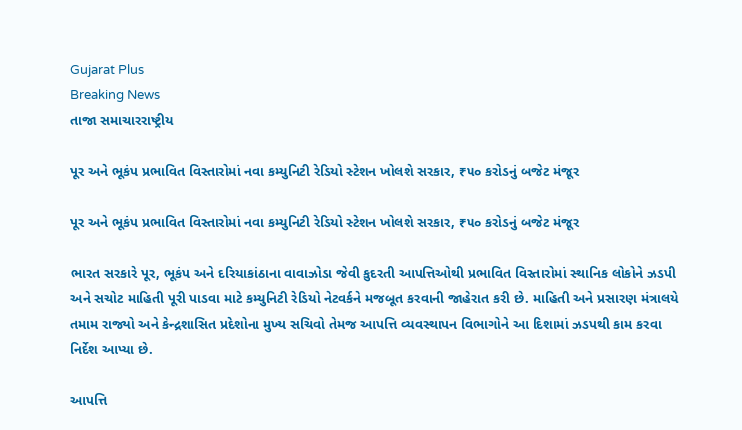Gujarat Plus
Breaking News
તાજા સમાચારરાષ્ટ્રીય

પૂર અને ભૂકંપ પ્રભાવિત વિસ્તારોમાં નવા કમ્યુનિટી રેડિયો સ્ટેશન ખોલશે સરકાર, ₹૫૦ કરોડનું બજેટ મંજૂર

પૂર અને ભૂકંપ પ્રભાવિત વિસ્તારોમાં નવા કમ્યુનિટી રેડિયો સ્ટેશન ખોલશે સરકાર, ₹૫૦ કરોડનું બજેટ મંજૂર

ભારત સરકારે પૂર, ભૂકંપ અને દરિયાકાંઠાના વાવાઝોડા જેવી કુદરતી આપત્તિઓથી પ્રભાવિત વિસ્તારોમાં સ્થાનિક લોકોને ઝડપી અને સચોટ માહિતી પૂરી પાડવા માટે કમ્યુનિટી રેડિયો નેટવર્કને મજબૂત કરવાની જાહેરાત કરી છે. માહિતી અને પ્રસારણ મંત્રાલયે તમામ રાજ્યો અને કેન્દ્રશાસિત પ્રદેશોના મુખ્ય સચિવો તેમજ આપત્તિ વ્યવસ્થાપન વિભાગોને આ દિશામાં ઝડપથી કામ કરવા નિર્દેશ આપ્યા છે.

આપત્તિ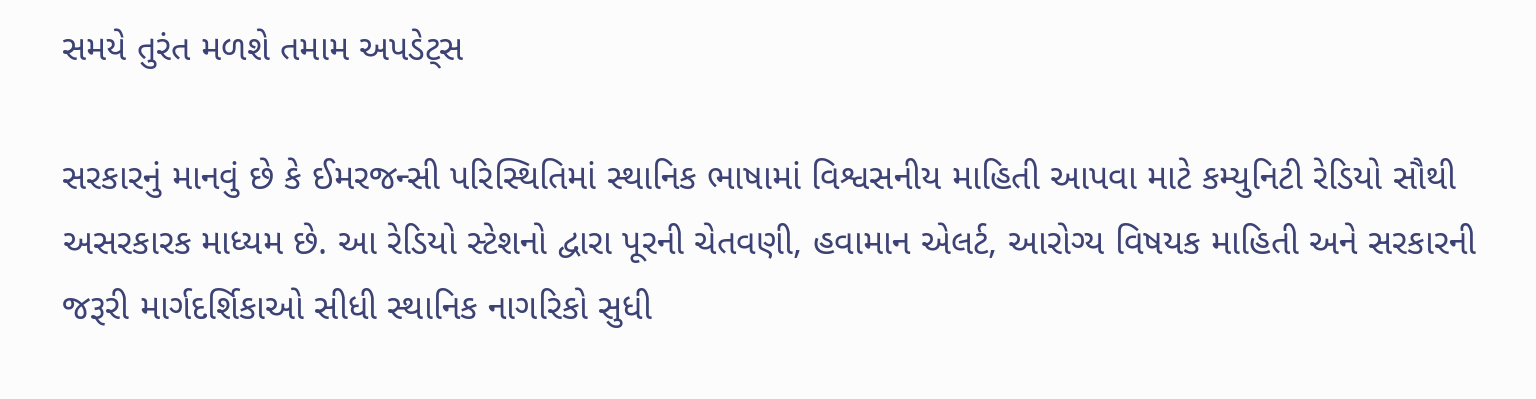સમયે તુરંત મળશે તમામ અપડેટ્સ

સરકારનું માનવું છે કે ઈમરજન્સી પરિસ્થિતિમાં સ્થાનિક ભાષામાં વિશ્વસનીય માહિતી આપવા માટે કમ્યુનિટી રેડિયો સૌથી અસરકારક માધ્યમ છે. આ રેડિયો સ્ટેશનો દ્વારા પૂરની ચેતવણી, હવામાન એલર્ટ, આરોગ્ય વિષયક માહિતી અને સરકારની જરૂરી માર્ગદર્શિકાઓ સીધી સ્થાનિક નાગરિકો સુધી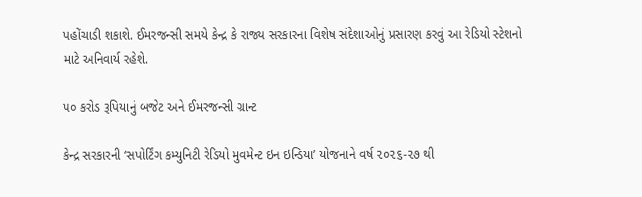પહોંચાડી શકાશે. ઈમરજન્સી સમયે કેન્દ્ર કે રાજ્ય સરકારના વિશેષ સંદેશાઓનું પ્રસારણ કરવું આ રેડિયો સ્ટેશનો માટે અનિવાર્ય રહેશે.

૫૦ કરોડ રૂપિયાનું બજેટ અને ઈમરજન્સી ગ્રાન્ટ

કેન્દ્ર સરકારની ‘સપોર્ટિંગ કમ્યુનિટી રેડિયો મુવમેન્ટ ઇન ઇન્ડિયા’ યોજનાને વર્ષ ૨૦૨૬-૨૭ થી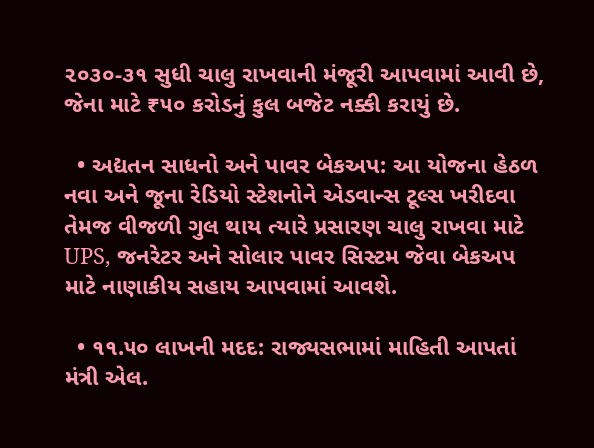૨૦૩૦-૩૧ સુધી ચાલુ રાખવાની મંજૂરી આપવામાં આવી છે, જેના માટે ₹૫૦ કરોડનું કુલ બજેટ નક્કી કરાયું છે.

  • અદ્યતન સાધનો અને પાવર બેકઅપ: આ યોજના હેઠળ નવા અને જૂના રેડિયો સ્ટેશનોને એડવાન્સ ટૂલ્સ ખરીદવા તેમજ વીજળી ગુલ થાય ત્યારે પ્રસારણ ચાલુ રાખવા માટે UPS, જનરેટર અને સોલાર પાવર સિસ્ટમ જેવા બેકઅપ માટે નાણાકીય સહાય આપવામાં આવશે.

  • ૧૧.૫૦ લાખની મદદ: રાજ્યસભામાં માહિતી આપતાં મંત્રી એલ.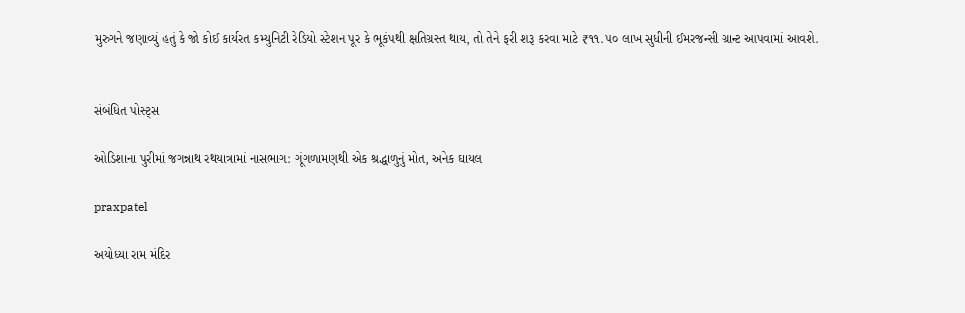મુરુગને જણાવ્યું હતું કે જો કોઈ કાર્યરત કમ્યુનિટી રેડિયો સ્ટેશન પૂર કે ભૂકંપથી ક્ષતિગ્રસ્ત થાય, તો તેને ફરી શરૂ કરવા માટે ₹૧૧.૫૦ લાખ સુધીની ઈમરજન્સી ગ્રાન્ટ આપવામાં આવશે.


સંબંધિત પોસ્ટ્સ

ઓડિશાના પુરીમાં જગન્નાથ રથયાત્રામાં નાસભાગ: ગૂંગળામણથી એક શ્રદ્ધાળુનું મોત, અનેક ઘાયલ

praxpatel

અયોધ્યા રામ મંદિર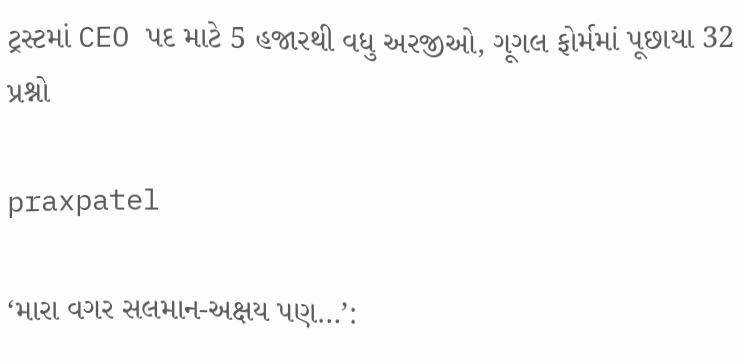ટ્રસ્ટમાં CEO પદ માટે 5 હજારથી વધુ અરજીઓ, ગૂગલ ફોર્મમાં પૂછાયા 32 પ્રશ્નો

praxpatel

‘મારા વગર સલમાન-અક્ષય પણ…’: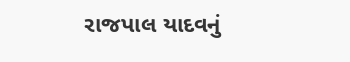રાજપાલ યાદવનું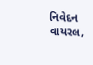નિવેદન વાયરલ,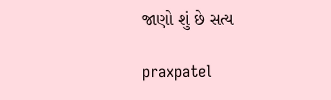જાણો શું છે સત્ય

praxpatel